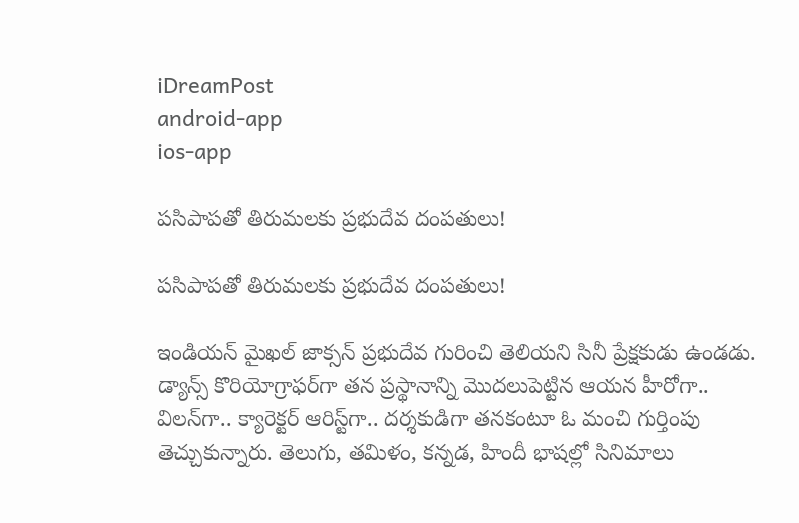iDreamPost
android-app
ios-app

పసిపాపతో తిరుమలకు ప్రభుదేవ దంపతులు!

పసిపాపతో తిరుమలకు ప్రభుదేవ దంపతులు!

ఇండియన్‌ మైఖల్‌ జాక్సన్‌ ప్రభుదేవ గురించి తెలియని సినీ ప్రేక్షకుడు ఉండడు. డ్యాన్స్‌ కొరియోగ్రాఫర్‌గా తన ప్రస్థానాన్ని మొదలుపెట్టిన ఆయన హీరోగా.. విలన్‌గా.. క్యారెక్టర్‌ ఆరిస్ట్‌గా.. దర్శకుడిగా తనకంటూ ఓ మంచి గుర్తింపు తెచ్చుకున్నారు. తెలుగు, తమిళం, కన్నడ, హిందీ భాషల్లో సినిమాలు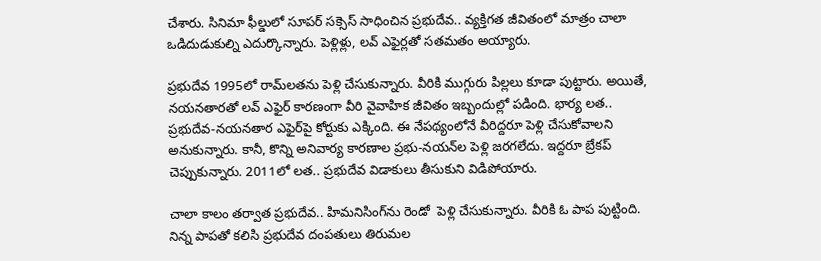చేశారు. సినిమా ఫీల్డులో సూపర్‌ సక్సెస్‌ సాధించిన ప్రభుదేవ.. వ్యక్తిగత జీవితంలో మాత్రం చాలా ఒడిదుడుకుల్ని ఎదుర్కొన్నారు. పెళ్లిళ్లు, లవ్‌ ఎఫైర్లతో సతమతం అయ్యారు.

ప్రభుదేవ 1995లో రామ్‌లతను పెళ్లి చేసుకున్నారు. వీరికి ముగ్గురు పిల్లలు కూడా పుట్టారు. అయితే, నయనతారతో లవ్‌ ఎఫైర్‌ కారణంగా వీరి వైవాహిక జీవితం ఇబ్బందుల్లో పడింది. భార్య లత.. ప్రభుదేవ-నయనతార ఎఫైర్‌పై కోర్టుకు ఎక్కింది. ఈ నేపథ్యంలోనే వీరిద్దరూ పెళ్లి చేసుకోవాలని అనుకున్నారు. కానీ, కొన్ని అనివార్య కారణాల ప్రభు-నయన్‌ల పెళ్లి జరగలేదు. ఇద్దరూ బ్రేకప్‌ చెప్పుకున్నారు. 2011లో లత.. ప్రభుదేవ విడాకులు తీసుకుని విడిపోయారు.

చాలా కాలం తర్వాత ప్రభుదేవ.. హిమనిసింగ్‌ను రెండో  పెళ్లి చేసుకున్నారు. వీరికి ఓ పాప పుట్టింది. నిన్న పాపతో కలిసి ప్రభుదేవ దంపతులు తిరుమల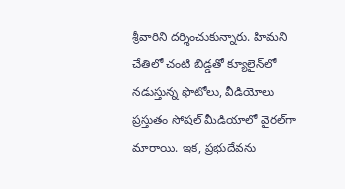శ్రీవారిని దర్శించుకున్నారు. హిమని చేతిలో చంటి బిడ్డతో క్యూలైన్‌లో నడుస్తున్న ఫొటోలు, వీడియోలు ప్రస్తుతం సోషల్‌ మీడియాలో వైరల్‌గా మారాయి. ఇక, ప్రభుదేవను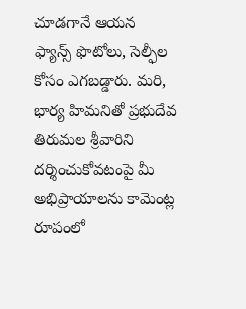చూడగానే ఆయన ఫ్యాన్స్‌ ఫొటోలు, సెల్ఫీల కోసం ఎగబడ్డారు. మరి, భార్య హిమనితో ప్రభుదేవ తిరుమల శ్రీవారిని దర్శించుకోవటంపై మీ అభిప్రాయాలను కామెం‍ట్ల రూపంలో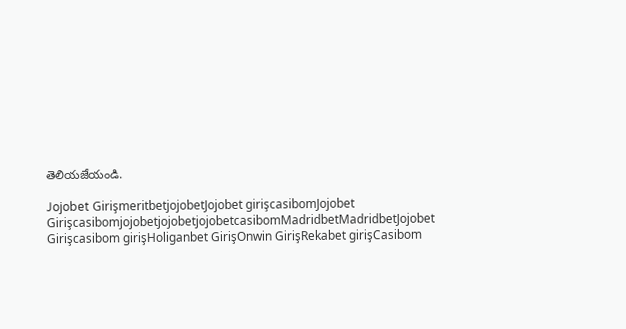తెలియజేయండి.

Jojobet GirişmeritbetjojobetJojobet girişcasibomJojobet GirişcasibomjojobetjojobetjojobetcasibomMadridbetMadridbetJojobet Girişcasibom girişHoliganbet GirişOnwin GirişRekabet girişCasibom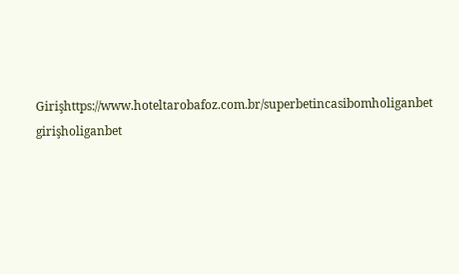Girişhttps://www.hoteltarobafoz.com.br/superbetincasibomholiganbet girişholiganbet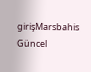girişMarsbahis Güncel